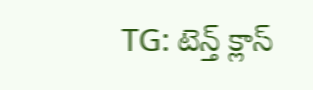TG: టెన్త్ క్లాస్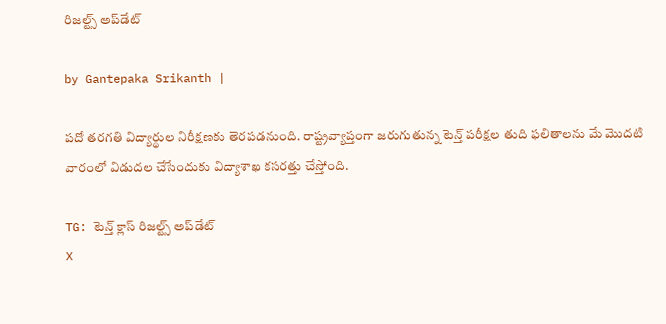రిజల్ట్స్ ‌అప్‌డేట్

by Gantepaka Srikanth |

పదో తరగతి విద్యార్థుల నిరీక్షణకు తెరపడనుంది. రాష్ట్రవ్యాప్తంగా జరుగుతున్న టెన్త్ పరీక్షల తుది ఫలితాలను మే మొదటి వారంలో విడుదల చేసేందుకు విద్యాశాఖ కసరత్తు చేస్తోంది.

TG: టెన్త్ క్లాస్ రిజల్ట్స్ ‌అప్‌డేట్
X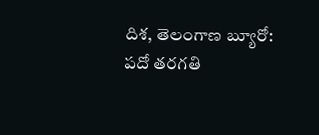దిశ, తెలంగాణ బ్యూరో: పదో తరగతి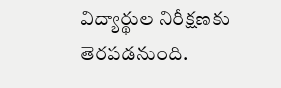విద్యార్థుల నిరీక్షణకు తెరపడనుంది.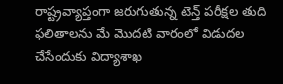రాష్ట్రవ్యాప్తంగా జరుగుతున్న టెన్త్ పరీక్షల తుది ఫలితాలను మే మొదటి వారంలో విడుదల చేసేందుకు విద్యాశాఖ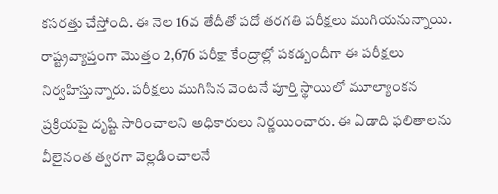కసరత్తు చేస్తోంది. ఈ నెల 16వ తేదీతో పదో తరగతి పరీక్షలు ముగియనున్నాయి. రాష్ట్రవ్యాప్తంగా మొత్తం 2,676 పరీక్షా కేంద్రాల్లో పకడ్బందీగా ఈ పరీక్షలు నిర్వహిస్తున్నారు. పరీక్షలు ముగిసిన వెంటనే పూర్తి స్థాయిలో మూల్యాంకన ప్రక్రియపై దృష్టి సారించాలని అధికారులు నిర్ణయించారు. ఈ ఏడాది ఫలితాలను వీలైనంత త్వరగా వెల్లడించాలనే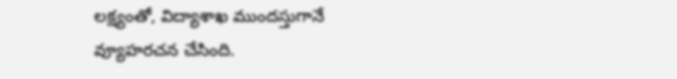లక్ష్యంతో, విద్యాశాఖ ముందస్తుగానే వ్యూహరచన చేసింది.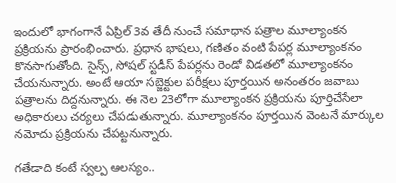ఇందులో భాగంగానే ఏప్రిల్ 3వ తేదీ నుంచే సమాధాన పత్రాల మూల్యాంకన ప్రక్రియను ప్రారంభించారు. ప్రధాన భాషలు, గణితం వంటి పేపర్ల మూల్యాంకనం కొనసాగుతోంది. సైన్స్, సోషల్ స్టడీస్ పేపర్లను రెండో విడతలో మూల్యాంకనం చేయనున్నారు. అంటే ఆయా సబ్జెక్టుల పరీక్షలు పూర్తయిన అనంతరం జవాబు పత్రాలను దిద్దనున్నారు. ఈ నెల 23లోగా మూల్యాంకన ప్రక్రియను పూర్తిచేసేలా అధికారులు చర్యలు చేపడుతున్నారు. మూల్యాంకనం పూర్తయిన వెంటనే మార్కుల నమోదు ప్రక్రియను చేపట్టనున్నారు.

గతేడాది కంటే స్వల్ప ఆలస్యం..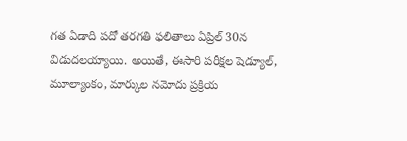గత ఏడాది పదో తరగతి ఫలితాలు ఏప్రిల్ 30న విడుదలయ్యాయి. అయితే, ఈసారి పరీక్షల షెడ్యూల్, మూల్యాంకం, మార్కుల నమోదు ప్రక్రియ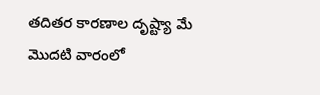తదితర కారణాల దృష్ట్యా మే మొదటి వారంలో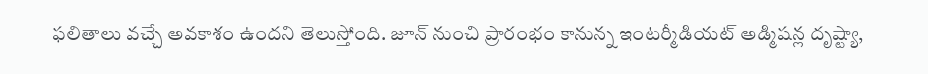ఫలితాలు వచ్చే అవకాశం ఉందని తెలుస్తోంది. జూన్ నుంచి ప్రారంభం కానున్న ఇంటర్మీడియట్ అడ్మిషన్ల దృష్ట్యా,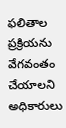ఫలితాల ప్రక్రియను వేగవంతం చేయాలని అధికారులు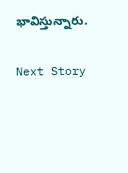భావిస్తున్నారు.

Next Story